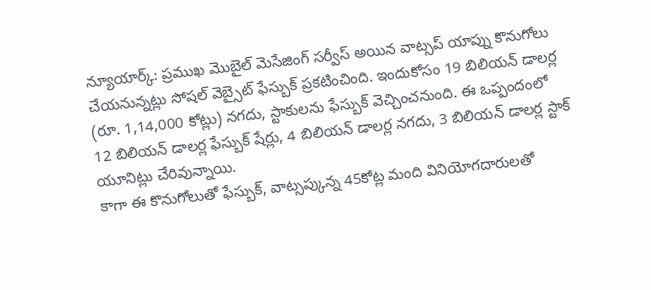న్యూయార్క్: ప్రముఖ మొబైల్ మెసేజింగ్ సర్వీస్ అయిన వాట్సప్ యాప్ను కొనుగోలు చేయనున్నట్లు సోషల్ వెబ్సైట్ ఫేస్బుక్ ప్రకటించింది. ఇందుకోసం 19 బిలియన్ డాలర్ల (రూ. 1,14,000 కోట్లు) నగదు, స్టాకులను ఫేస్బుక్ వెచ్చించనుంది. ఈ ఒప్పందంలో 12 బిలియన్ డాలర్ల ఫేస్బుక్ షేర్లు, 4 బిలియన్ డాలర్ల నగదు, 3 బిలియన్ డాలర్ల స్టాక్ యూనిట్లు చేరివున్నాయి.
కాగా ఈ కొనుగోలుతో ఫేస్బుక్, వాట్సప్కున్న 45కోట్ల మంది వినియోగదారులతో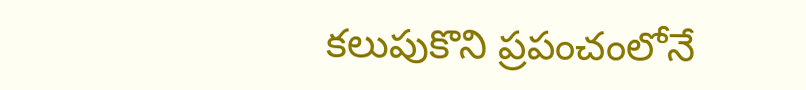కలుపుకొని ప్రపంచంలోనే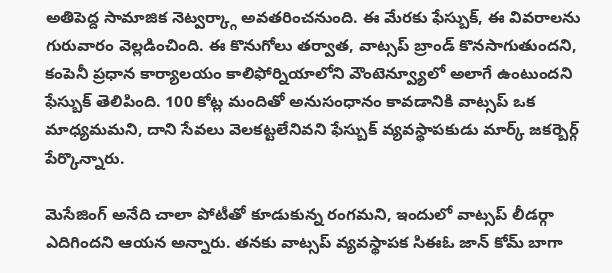అతిపెద్ద సామాజిక నెట్వర్క్గా అవతరించనుంది. ఈ మేరకు ఫేస్బుక్, ఈ వివరాలను గురువారం వెల్లడించింది. ఈ కొనుగోలు తర్వాత, వాట్సప్ బ్రాండ్ కొనసాగుతుందని, కంపెనీ ప్రధాన కార్యాలయం కాలిఫోర్నియాలోని వౌంటెన్వ్యూలో అలాగే ఉంటుందని ఫేస్బుక్ తెలిపింది. 100 కోట్ల మందితో అనుసంధానం కావడానికి వాట్సప్ ఒక మాధ్యమమని, దాని సేవలు వెలకట్టలేనివని ఫేస్బుక్ వ్యవస్థాపకుడు మార్క్ జకర్బెర్గ్ పేర్కొన్నారు.

మెసేజింగ్ అనేది చాలా పోటీతో కూడుకున్న రంగమని, ఇందులో వాట్సప్ లీడర్గా ఎదిగిందని ఆయన అన్నారు. తనకు వాట్సప్ వ్యవస్థాపక సిఈఓ జాన్ కోమ్ బాగా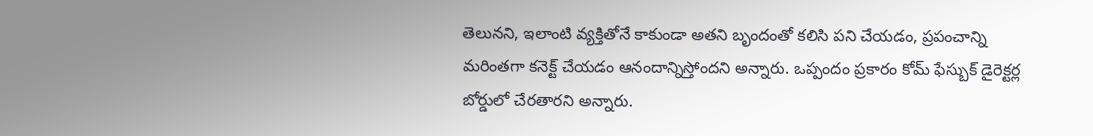తెలునని, ఇలాంటి వ్యక్తితోనే కాకుండా అతని బృందంతో కలిసి పని చేయడం, ప్రపంచాన్ని మరింతగా కనెక్ట్ చేయడం ఆనందాన్నిస్తోందని అన్నారు. ఒప్పందం ప్రకారం కోమ్ ఫేస్బుక్ డైరెక్టర్ల బోర్డులో చేరతారని అన్నారు.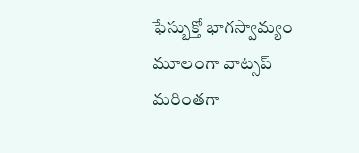ఫేస్బుక్తో భాగస్వామ్యం మూలంగా వాట్సప్ మరింతగా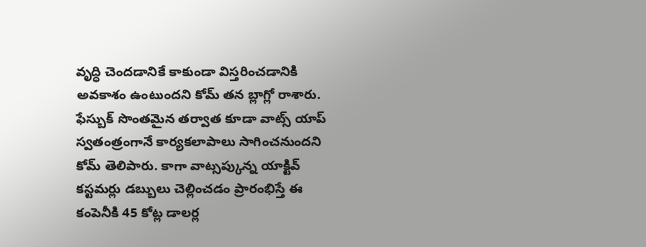వృద్ధి చెందడానికే కాకుండా విస్తరించడానికి అవకాశం ఉంటుందని కోమ్ తన బ్లాగ్లో రాశారు.
ఫేస్బుక్ సొంతమైన తర్వాత కూడా వాట్స్ యాప్ స్వతంత్రంగానే కార్యకలాపాలు సాగించనుందని కోమ్ తెలిపారు. కాగా వాట్సప్కున్న యాక్టివ్ కస్టమర్లు డబ్బులు చెల్లించడం ప్రారంభిస్తే ఈ కంపెనీకి 45 కోట్ల డాలర్ల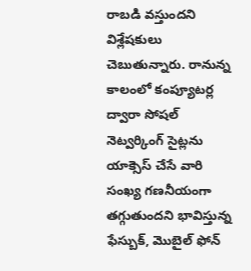రాబడి వస్తుందని విశ్లేషకులు చెబుతున్నారు. రానున్న కాలంలో కంప్యూటర్ల ద్వారా సోషల్ నెట్వర్కింగ్ సైట్లను యాక్సెస్ చేసే వారి సంఖ్య గణనీయంగా తగ్గుతుందని భావిస్తున్న ఫేస్బుక్, మొబైల్ ఫోన్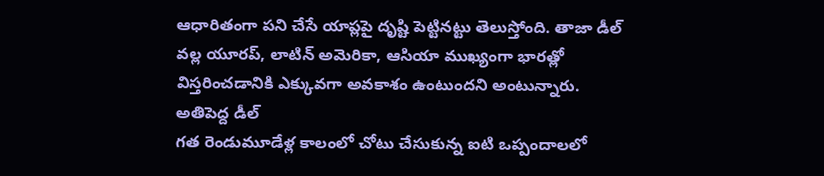ఆధారితంగా పని చేసే యాప్లపై దృష్టి పెట్టినట్టు తెలుస్తోంది. తాజా డీల్ వల్ల యూరప్, లాటిన్ అమెరికా, ఆసియా ముఖ్యంగా భారత్లో విస్తరించడానికి ఎక్కువగా అవకాశం ఉంటుందని అంటున్నారు.
అతిపెద్ద డీల్
గత రెండుమూడేళ్ల కాలంలో చోటు చేసుకున్న ఐటి ఒప్పందాలలో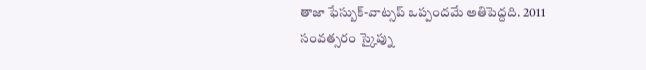తాజా ఫేస్బుక్-వాట్సప్ ఒప్పందమే అతిపెద్దది. 2011 సంవత్సరం స్కైప్ను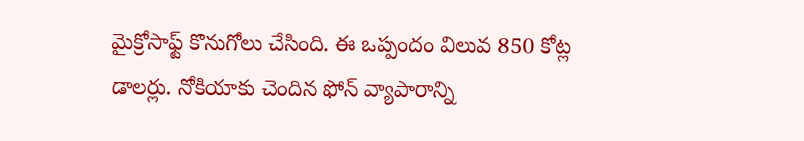మైక్రోసాఫ్ట్ కొనుగోలు చేసింది. ఈ ఒప్పందం విలువ 850 కోట్ల డాలర్లు. నోకియాకు చెందిన ఫోన్ వ్యాపారాన్ని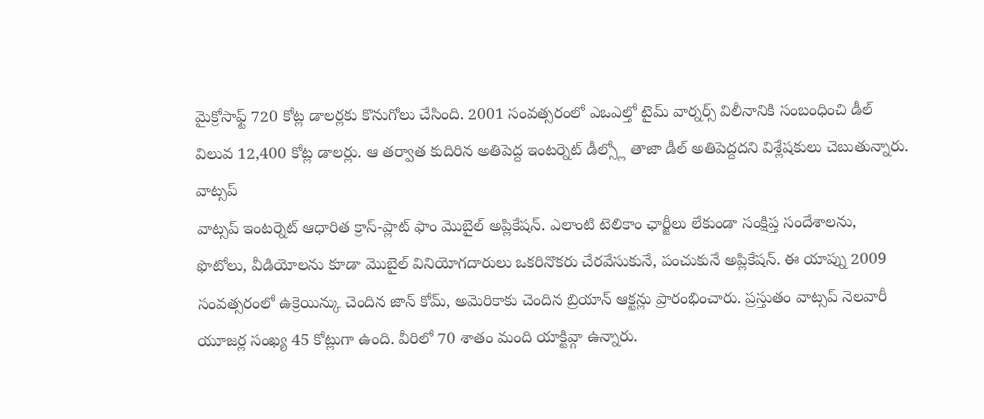మైక్రోసాఫ్ట్ 720 కోట్ల డాలర్లకు కొనుగోలు చేసింది. 2001 సంవత్సరంలో ఎఒఎల్తో టైమ్ వార్నర్స్ విలీనానికి సంబంధించి డీల్ విలువ 12,400 కోట్ల డాలర్లు. ఆ తర్వాత కుదిరిన అతిపెద్ద ఇంటర్నెట్ డీల్స్లో తాజా డీల్ అతిపెద్దదని విశ్లేషకులు చెబుతున్నారు.
వాట్సప్
వాట్సప్ ఇంటర్నెట్ ఆధారిత క్రాస్-ప్లాట్ ఫాం మొబైల్ అప్లికేషన్. ఎలాంటి టెలికాం ఛార్జీలు లేకుండా సంక్షిప్త సందేశాలను, ఫొటోలు, వీడియోలను కూడా మొబైల్ వినియోగదారులు ఒకరినొకరు చేరవేసుకునే, పంచుకునే అప్లికేషన్. ఈ యాప్ను 2009 సంవత్సరంలో ఉక్రెయిన్కు చెందిన జాన్ కోమ్, అమెరికాకు చెందిన బ్రియాన్ ఆక్టన్లు ప్రారంభించారు. ప్రస్తుతం వాట్సప్ నెలవారీ యూజర్ల సంఖ్య 45 కోట్లుగా ఉంది. వీరిలో 70 శాతం మంది యాక్టివ్గా ఉన్నారు.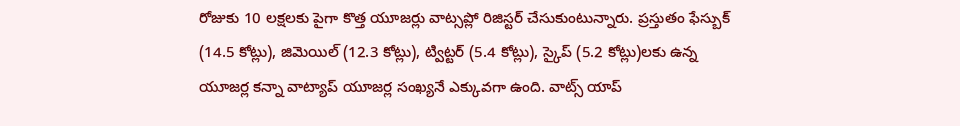రోజుకు 10 లక్షలకు పైగా కొత్త యూజర్లు వాట్సప్లో రిజిస్టర్ చేసుకుంటున్నారు. ప్రస్తుతం ఫేస్బుక్ (14.5 కోట్లు), జిమెయిల్ (12.3 కోట్లు), ట్విట్టర్ (5.4 కోట్లు), స్కైప్ (5.2 కోట్లు)లకు ఉన్న యూజర్ల కన్నా వాట్యాప్ యూజర్ల సంఖ్యనే ఎక్కువగా ఉంది. వాట్స్ యాప్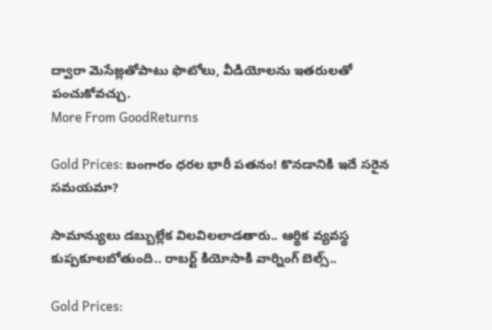ద్వారా మెసేజ్లతోపాటు ఫొటోలు, వీడియోలను ఇతరులతో పంచుకోవచ్చు.
More From GoodReturns

Gold Prices: బంగారం ధరల భారీ పతనం! కొనడానికి ఇదే సరైన సమయమా?

సామాన్యులు డబ్బుల్లేక విలవిలలాడతారు.. ఆర్థిక వ్యవస్థ కుప్పకూలబోతుంది.. రాబర్ట్ కియోసాకి వార్నింగ్ బెల్స్..

Gold Prices: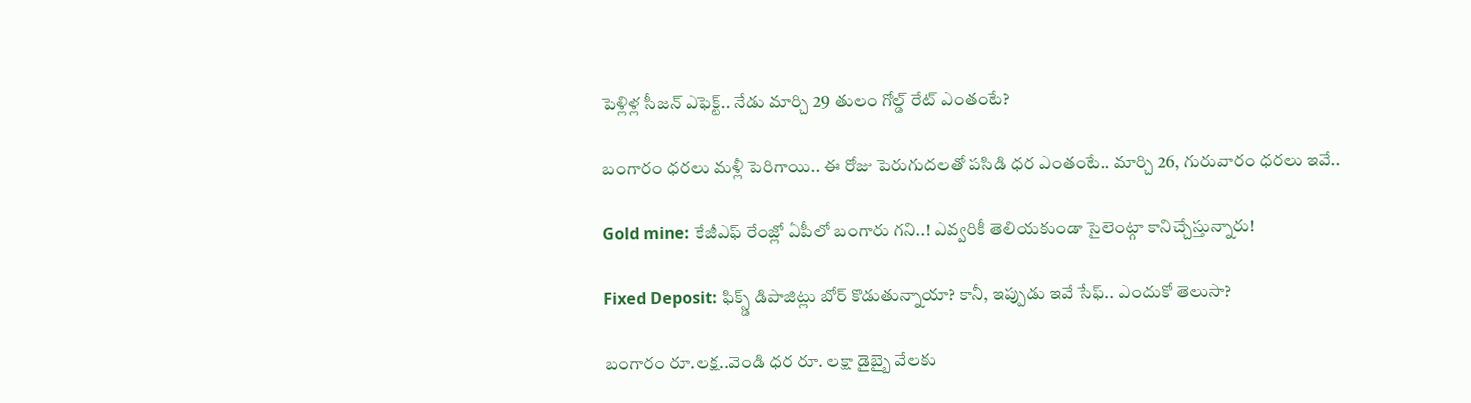పెళ్లిళ్ల సీజన్ ఎఫెక్ట్.. నేడు మార్చి 29 తులం గోల్డ్ రేట్ ఎంతంటే?

బంగారం ధరలు మళ్లీ పెరిగాయి.. ఈ రోజు పెరుగుదలతో పసిడి ధర ఎంతంటే.. మార్చి 26, గురువారం ధరలు ఇవే..

Gold mine: కేజీఎఫ్ రేంజ్లో ఏపీలో బంగారు గని..! ఎవ్వరికీ తెలియకుండా సైలెంట్గా కానిచ్చేస్తున్నారు!

Fixed Deposit: ఫిక్స్డ్ డిపాజిట్లు బోర్ కొడుతున్నాయా? కానీ, ఇప్పుడు ఇవే సేఫ్.. ఎందుకో తెలుసా?

బంగారం రూ.లక్ష..వెండి ధర రూ. లక్షా డైబ్బై వేలకు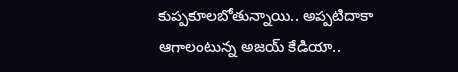కుప్పకూలబోతున్నాయి.. అప్పటిదాకా ఆగాలంటున్న అజయ్ కేడియా..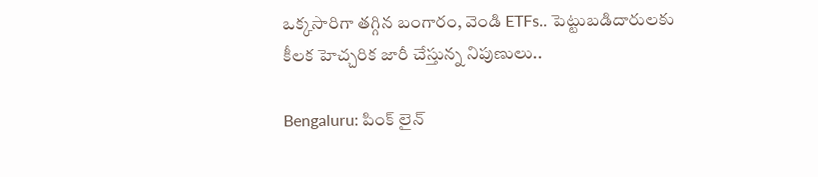ఒక్కసారిగా తగ్గిన బంగారం, వెండి ETFs.. పెట్టుబడిదారులకు కీలక హెచ్చరిక జారీ చేస్తున్న నిపుణులు..

Bengaluru: పింక్ లైన్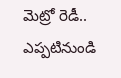మెట్రో రెడీ.. ఎప్పటినుండి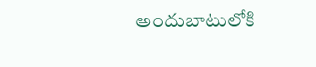అందుబాటులోకి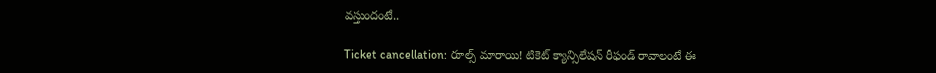వస్తుందంటే..

Ticket cancellation: రూల్స్ మారాయి! టికెట్ క్యాన్సిలేషన్ రీఫండ్ రావాలంటే ఈ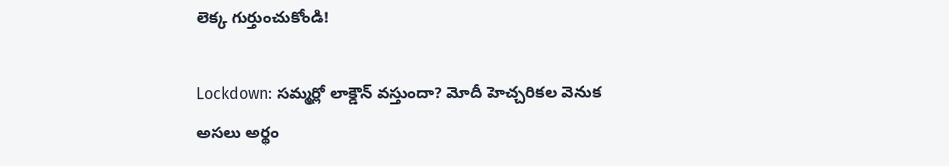లెక్క గుర్తుంచుకోండి!

Lockdown: సమ్మర్లో లాక్డౌన్ వస్తుందా? మోదీ హెచ్చరికల వెనుక అసలు అర్థం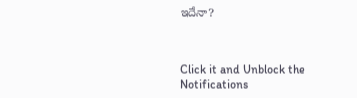ఇదేనా?



Click it and Unblock the Notifications